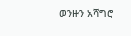ወንዙን አሻግሮ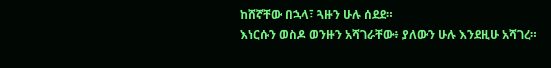ከሸኛቸው በኋላ፣ ጓዙን ሁሉ ሰደደ።
እነርሱን ወስዶ ወንዙን አሻገራቸው፥ ያለውን ሁሉ እንደዚሁ አሻገረ።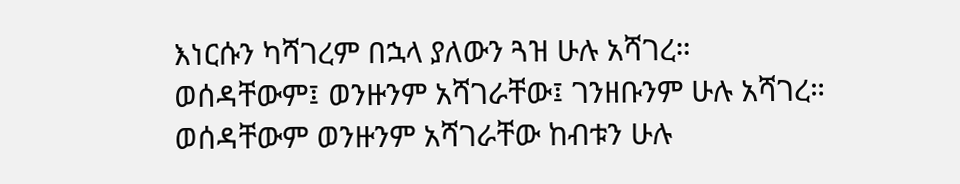እነርሱን ካሻገረም በኋላ ያለውን ጓዝ ሁሉ አሻገረ።
ወሰዳቸውም፤ ወንዙንም አሻገራቸው፤ ገንዘቡንም ሁሉ አሻገረ።
ወሰዳቸውም ወንዙንም አሻገራቸው ከብቱን ሁሉ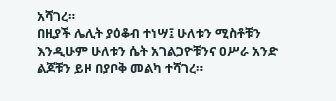አሻገረ።
በዚያች ሌሊት ያዕቆብ ተነሣ፤ ሁለቱን ሚስቶቹን እንዲሁም ሁለቱን ሴት አገልጋዮቹንና ዐሥራ አንድ ልጆቹን ይዞ በያቦቅ መልካ ተሻገረ።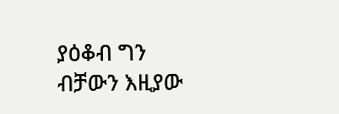ያዕቆብ ግን ብቻውን እዚያው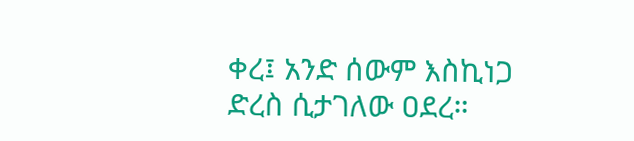ቀረ፤ አንድ ሰውም እስኪነጋ ድረስ ሲታገለው ዐደረ።